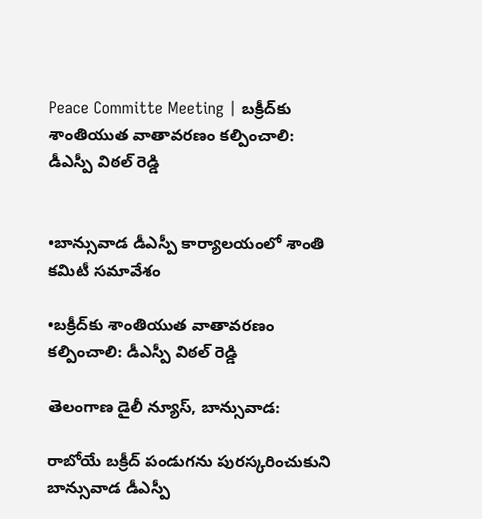Peace Committe Meeting | బక్రీద్‌కు శాంతియుత వాతావరణం కల్పించాలి: డీఎస్పీ విఠల్‌ రెడ్డి


•బాన్సువాడ డీఎస్పీ కార్యాలయంలో శాంతి కమిటీ సమావేశం

•బక్రీద్‌కు శాంతియుత వాతావరణం కల్పించాలి: డీఎస్పీ విఠల్‌ రెడ్డి

తెలంగాణ డైలీ న్యూస్, బాన్సువాడ:

రాబోయే బక్రీద్ పండుగను పురస్కరించుకుని బాన్సువాడ డీఎస్పీ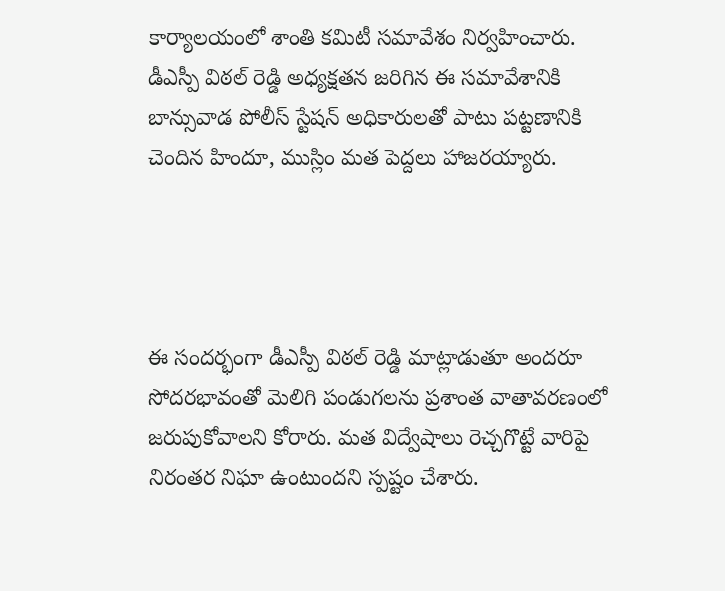కార్యాలయంలో శాంతి కమిటీ సమావేశం నిర్వహించారు. డీఎస్పీ విఠల్ రెడ్డి అధ్యక్షతన జరిగిన ఈ సమావేశానికి బాన్సువాడ పోలీస్ స్టేషన్ అధికారులతో పాటు పట్టణానికి చెందిన హిందూ, ముస్లిం మత పెద్దలు హాజరయ్యారు.




ఈ సందర్భంగా డీఎస్పీ విఠల్ రెడ్డి మాట్లాడుతూ అందరూ సోదరభావంతో మెలిగి పండుగలను ప్రశాంత వాతావరణంలో జరుపుకోవాలని కోరారు. మత విద్వేషాలు రెచ్చగొట్టే వారిపై నిరంతర నిఘా ఉంటుందని స్పష్టం చేశారు.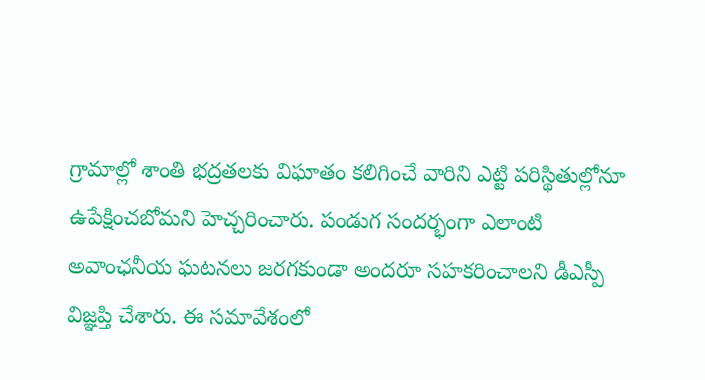గ్రామాల్లో శాంతి భద్రతలకు విఘాతం కలిగించే వారిని ఎట్టి పరిస్థితుల్లోనూ ఉపేక్షించబోమని హెచ్చరించారు. పండుగ సందర్భంగా ఎలాంటి అవాంఛనీయ ఘటనలు జరగకుండా అందరూ సహకరించాలని డీఎస్పీ విజ్ఞప్తి చేశారు. ఈ సమావేశంలో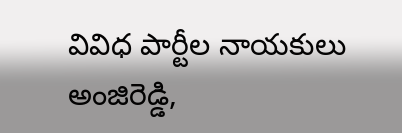వివిధ పార్టీల నాయకులు అంజిరెడ్డి,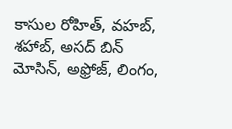కాసుల రోహిత్, వహబ్, శహాబ్, అసద్ బిన్ మోసిన్, అఫ్రోజ్, లింగం,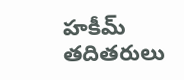హకీమ్ తదితరులు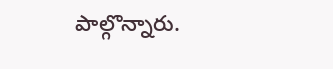పాల్గొన్నారు.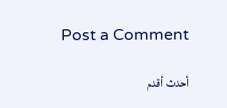Post a Comment

أحدث أقدم